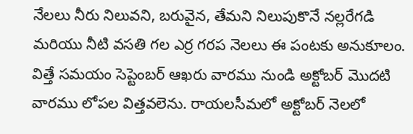నేలలు నీరు నిలువని, బరువైన, తేమని నిలుపుకొనే నల్లరేగడి మరియు నీటి వసతి గల ఎర్ర గరప నెలలు ఈ పంటకు అనుకూలం. విత్తే సమయం సెప్టెంబర్ ఆఖరు వారము నుండి అక్టోబర్ మొదటి వారము లోపల విత్తవలెను. రాయలసీమలో అక్టోబర్ నెలలో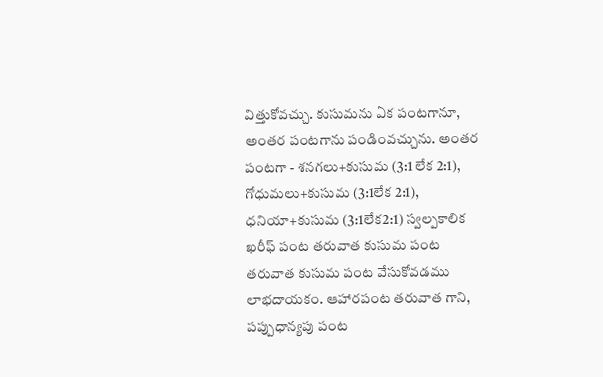విత్తుకోవచ్చు. కుసుమను ఏక పంటగానూ, అంతర పంటగాను పండింవచ్చును. అంతర పంటగా - శనగలు+కుసుమ (3:1 లేక 2:1), గోధుమలు+కుసుమ (3:1లేక 2:1), ధనియా+కుసుమ (3:1లేక2:1) స్వల్పకాలిక ఖరీఫ్ పంట తరువాత కుసుమ పంట తరువాత కుసుమ పంట వేసుకోవడము లాభదాయకం. ఆహారపంట తరువాత గాని, పప్పుధాన్యపు పంట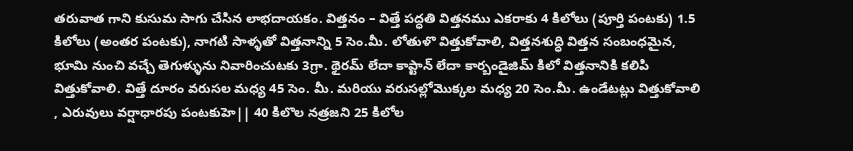తరువాత గాని కుసుమ సాగు చేసిన లాభదాయకం. విత్తనం – విత్తే పద్ధతి విత్తనము ఎకరాకు 4 కిలోలు (పూర్తి పంటకు) 1.5 కిలోలు (అంతర పంటకు), నాగటి సాళ్ళతో విత్తనాన్ని 5 సెం.మీ. లోతుళొ విత్తుకోవాలి, విత్తనశుధ్ధి విత్తన సంబంధమైన, భూమి నుంచి వచ్చే తెగుళ్ళును నివారించుటకు 3గ్రా. థైరమ్ లేదా కాప్టాన్ లేదా కార్బండైజిమ్ కిలో విత్తనానికి కలిపి విత్తుకోవాలి. విత్తే దూరం వరుసల మధ్య 45 సెం. మీ. మరియు వరుసల్లోమొక్కల మధ్య 20 సెం.మీ. ఉండేటట్లు విత్తుకోవాలి , ఎరువులు వర్షాధారపు పంటకుహె|| 40 కిలొల నత్రజని 25 కిలోల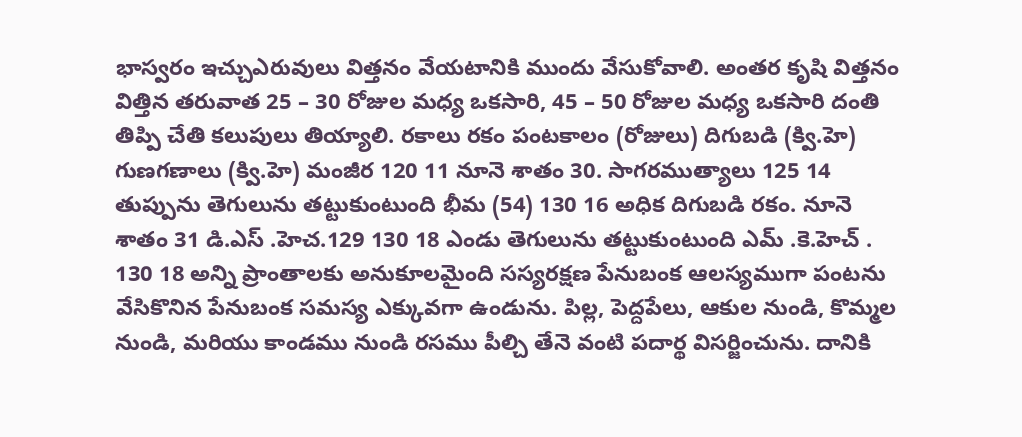భాస్వరం ఇచ్చుఎరువులు విత్తనం వేయటానికి ముందు వేసుకోవాలి. అంతర కృషి విత్తనం విత్తిన తరువాత 25 – 30 రోజుల మధ్య ఒకసారి, 45 – 50 రోజుల మధ్య ఒకసారి దంతి తిప్పి చేతి కలుపులు తియ్యాలి. రకాలు రకం పంటకాలం (రోజులు) దిగుబడి (క్వి.హె) గుణగణాలు (క్వి.హె) మంజీర 120 11 నూనె శాతం 30. సాగరముత్యాలు 125 14 తుప్పును తెగులును తట్టుకుంటుంది భీమ (54) 130 16 అధిక దిగుబడి రకం. నూనె శాతం 31 డి.ఎస్ .హెచ.129 130 18 ఎండు తెగులును తట్టుకుంటుంది ఎమ్ .కె.హెచ్ . 130 18 అన్ని ప్రాంతాలకు అనుకూలమైంది సస్యరక్షణ పేనుబంక ఆలస్యముగా పంటను వేసికొనిన పేనుబంక సమస్య ఎక్కువగా ఉండును. పిల్ల, పెద్దపేలు, ఆకుల నుండి, కొమ్మల నుండి, మరియు కాండము నుండి రసము పీల్చి తేనె వంటి పదార్థ విసర్జించును. దానికి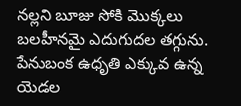నల్లని బూజు సోకి మొక్కలు బలహీనమై ఎదుగుదల తగ్గును. పేనుబంక ఉధృతి ఎక్కువ ఉన్న యెడల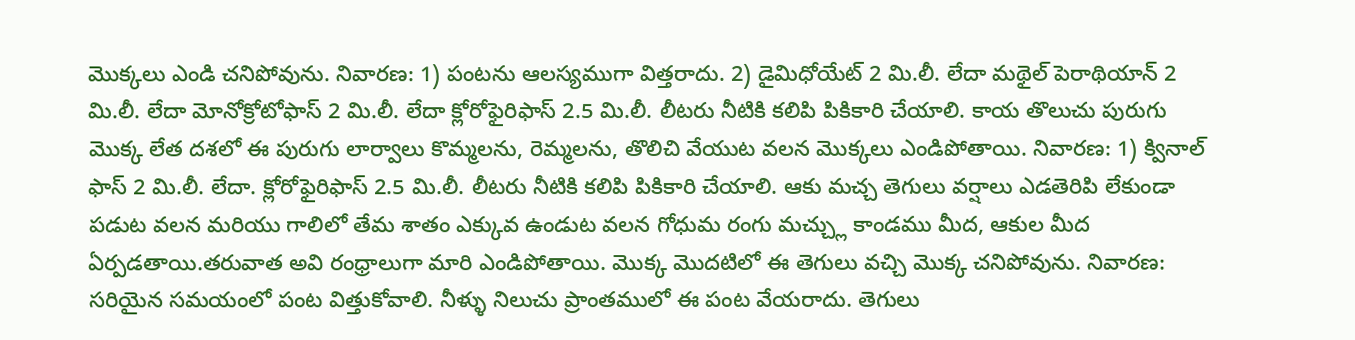మొక్కలు ఎండి చనిపోవును. నివారణ: 1) పంటను ఆలస్యముగా విత్తరాదు. 2) డైమిధోయేట్ 2 మి.లీ. లేదా మథైల్ పెరాథియాన్ 2 మి.లీ. లేదా మోనోక్రోటోఫాస్ 2 మి.లీ. లేదా క్లోరోఫైరిఫాస్ 2.5 మి.లీ. లీటరు నీటికి కలిపి పికికారి చేయాలి. కాయ తొలుచు పురుగు మొక్క లేత దశలో ఈ పురుగు లార్వాలు కొమ్మలను, రెమ్మలను, తొలిచి వేయుట వలన మొక్కలు ఎండిపోతాయి. నివారణ: 1) క్వినాల్ ఫాస్ 2 మి.లీ. లేదా. క్లోరోఫైరిఫాస్ 2.5 మి.లీ. లీటరు నీటికి కలిపి పికికారి చేయాలి. ఆకు మచ్చ తెగులు వర్షాలు ఎడతెరిపి లేకుండా పడుట వలన మరియు గాలిలో తేమ శాతం ఎక్కువ ఉండుట వలన గోధుమ రంగు మచ్చ్లు కాండము మీద, ఆకుల మీద ఏర్పడతాయి.తరువాత అవి రంధ్రాలుగా మారి ఎండిపోతాయి. మొక్క మొదటిలో ఈ తెగులు వచ్చి మొక్క చనిపోవును. నివారణ: సరియైన సమయంలో పంట విత్తుకోవాలి. నీళ్ళు నిలుచు ప్రాంతములో ఈ పంట వేయరాదు. తెగులు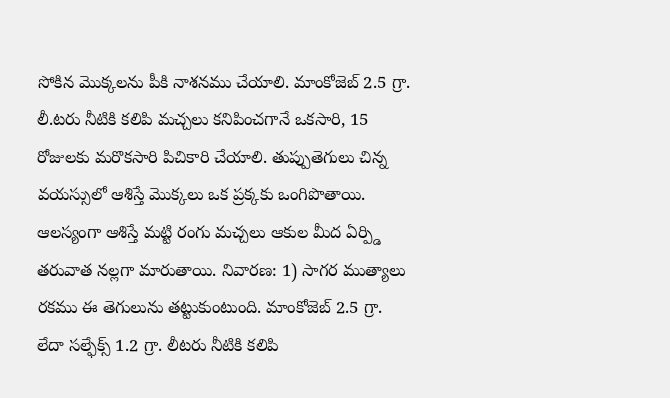సోకిన మొక్కలను పీకి నాశనము చేయాలి. మాంకోజెబ్ 2.5 గ్రా. లీ.టరు నీటికి కలిపి మచ్చలు కనిపించగానే ఒకసారి, 15 రోజులకు మరొకసారి పిచికారి చేయాలి. తుప్పుతెగులు చిన్న వయస్సులో ఆశిస్తే మొక్కలు ఒక ప్రక్కకు ఒంగిపొతాయి. ఆలస్యంగా ఆశిస్తే మట్టి రంగు మచ్చలు ఆకుల మీద ఏర్ప్డి తరువాత నల్లగా మారుతాయి. నివారణ: 1) సాగర ముత్యాలు రకము ఈ తెగులును తట్టుకుంటుంది. మాంకోజెబ్ 2.5 గ్రా. లేదా సల్ఫేక్స్ 1.2 గ్రా. లీటరు నీటికి కలిపి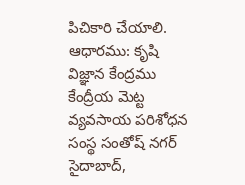పిచికారి చేయాలి. ఆధారము: కృషి విజ్ఞాన కేంద్రము కేంద్రీయ మెట్ట వ్యవసాయ పరిశోధన సంస్థ సంతోష్ నగర్ సైదాబాద్,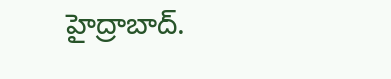హైద్రాబాద్.